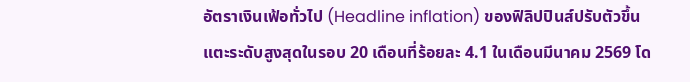อัตราเงินเฟ้อทั่วไป (Headline inflation) ของฟิลิปปินส์ปรับตัวขึ้นแตะระดับสูงสุดในรอบ 20 เดือนที่ร้อยละ 4.1 ในเดือนมีนาคม 2569 โด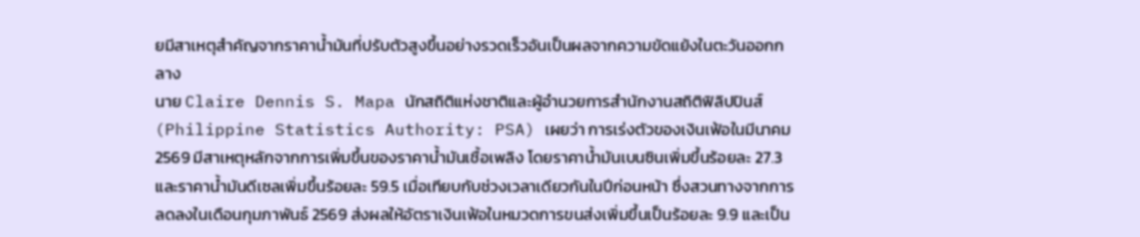ยมีสาเหตุสำคัญจากราคาน้ำมันที่ปรับตัวสูงขึ้นอย่างรวดเร็วอันเป็นผลจากความขัดแย้งในตะวันออกกลาง
นาย Claire Dennis S. Mapa นักสถิติแห่งชาติและผู้อำนวยการสำนักงานสถิติฟิลิปปินส์ (Philippine Statistics Authority: PSA) เผยว่า การเร่งตัวของเงินเฟ้อในมีนาคม 2569 มีสาเหตุหลักจากการเพิ่มขึ้นของราคาน้ำมันเชื้อเพลิง โดยราคาน้ำมันเบนซินเพิ่มขึ้นร้อยละ 27.3 และราคาน้ำมันดีเซลเพิ่มขึ้นร้อยละ 59.5 เมื่อเทียบกับช่วงเวลาเดียวกันในปีก่อนหน้า ซึ่งสวนทางจากการลดลงในเดือนกุมภาพันธ์ 2569 ส่งผลให้อัตราเงินเฟ้อในหมวดการขนส่งเพิ่มขึ้นเป็นร้อยละ 9.9 และเป็น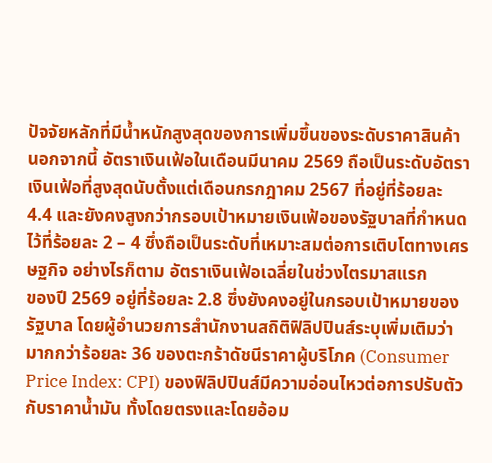ปัจจัยหลักที่มีน้ำหนักสูงสุดของการเพิ่มขึ้นของระดับราคาสินค้า นอกจากนี้ อัตราเงินเฟ้อในเดือนมีนาคม 2569 ถือเป็นระดับอัตราเงินเฟ้อที่สูงสุดนับตั้งแต่เดือนกรกฎาคม 2567 ที่อยู่ที่ร้อยละ 4.4 และยังคงสูงกว่ากรอบเป้าหมายเงินเฟ้อของรัฐบาลที่กำหนดไว้ที่ร้อยละ 2 – 4 ซึ่งถือเป็นระดับที่เหมาะสมต่อการเติบโตทางเศรษฐกิจ อย่างไรก็ตาม อัตราเงินเฟ้อเฉลี่ยในช่วงไตรมาสแรก
ของปี 2569 อยู่ที่ร้อยละ 2.8 ซึ่งยังคงอยู่ในกรอบเป้าหมายของรัฐบาล โดยผู้อำนวยการสำนักงานสถิติฟิลิปปินส์ระบุเพิ่มเติมว่า มากกว่าร้อยละ 36 ของตะกร้าดัชนีราคาผู้บริโภค (Consumer Price Index: CPI) ของฟิลิปปินส์มีความอ่อนไหวต่อการปรับตัวกับราคาน้ำมัน ทั้งโดยตรงและโดยอ้อม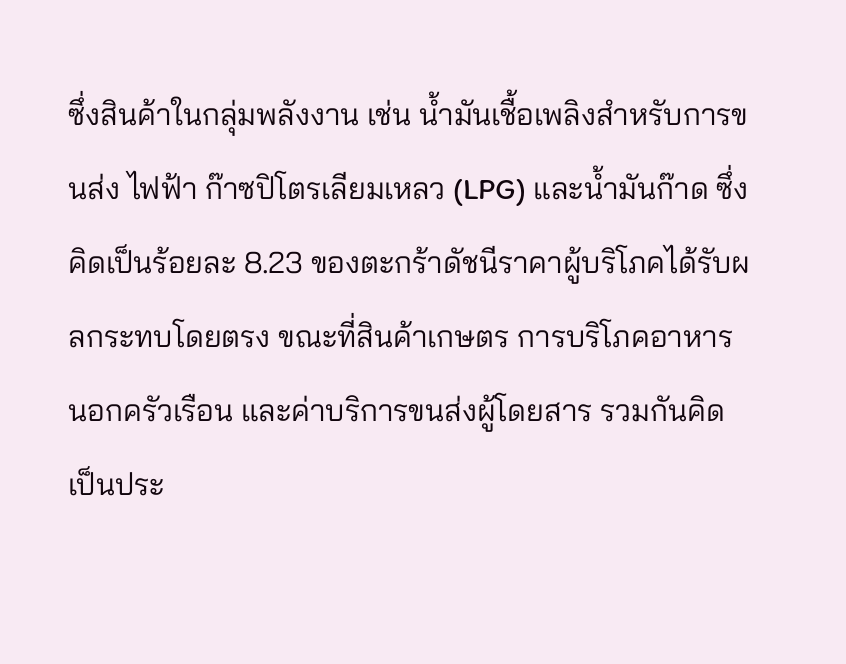ซึ่งสินค้าในกลุ่มพลังงาน เช่น น้ำมันเชื้อเพลิงสำหรับการขนส่ง ไฟฟ้า ก๊าซปิโตรเลียมเหลว (LPG) และน้ำมันก๊าด ซึ่งคิดเป็นร้อยละ 8.23 ของตะกร้าดัชนีราคาผู้บริโภคได้รับผลกระทบโดยตรง ขณะที่สินค้าเกษตร การบริโภคอาหารนอกครัวเรือน และค่าบริการขนส่งผู้โดยสาร รวมกันคิดเป็นประ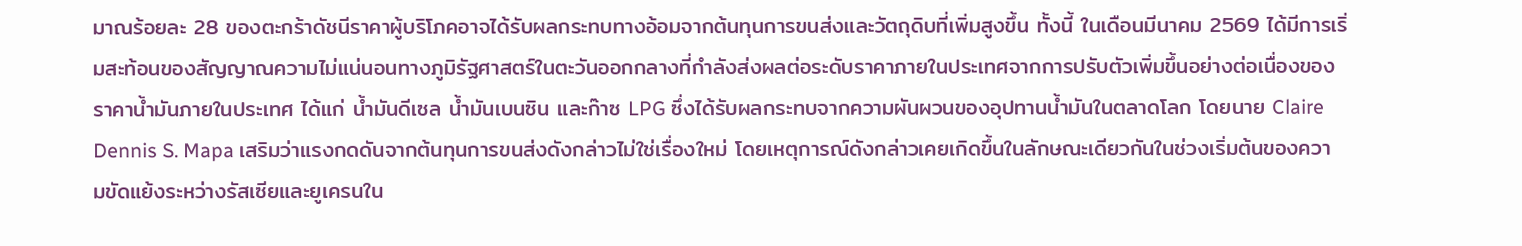มาณร้อยละ 28 ของตะกร้าดัชนีราคาผู้บริโภคอาจได้รับผลกระทบทางอ้อมจากต้นทุนการขนส่งและวัตถุดิบที่เพิ่มสูงขึ้น ทั้งนี้ ในเดือนมีนาคม 2569 ได้มีการเริ่มสะท้อนของสัญญาณความไม่แน่นอนทางภูมิรัฐศาสตร์ในตะวันออกกลางที่กำลังส่งผลต่อระดับราคาภายในประเทศจากการปรับตัวเพิ่มขึ้นอย่างต่อเนื่องของราคาน้ำมันภายในประเทศ ได้แก่ น้ำมันดีเซล น้ำมันเบนซิน และก๊าซ LPG ซึ่งได้รับผลกระทบจากความผันผวนของอุปทานน้ำมันในตลาดโลก โดยนาย Claire Dennis S. Mapa เสริมว่าแรงกดดันจากต้นทุนการขนส่งดังกล่าวไม่ใช่เรื่องใหม่ โดยเหตุการณ์ดังกล่าวเคยเกิดขึ้นในลักษณะเดียวกันในช่วงเริ่มต้นของความขัดแย้งระหว่างรัสเซียและยูเครนใน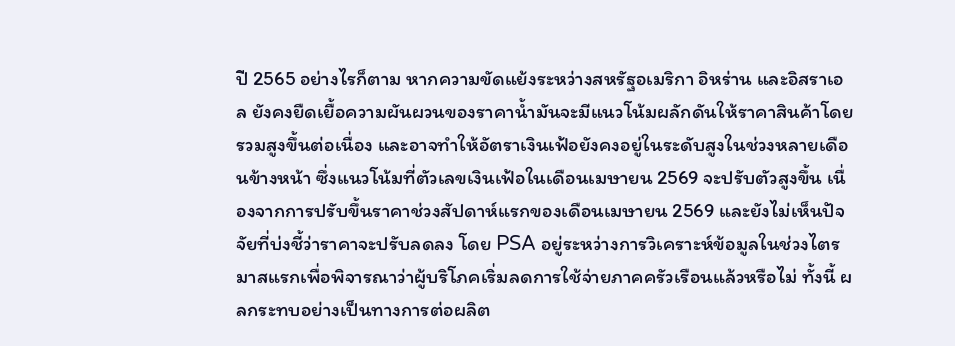ปี 2565 อย่างไรก็ตาม หากความขัดแย้งระหว่างสหรัฐอเมริกา อิหร่าน และอิสราเอล ยังคงยืดเยื้อความผันผวนของราคาน้ำมันจะมีแนวโน้มผลักดันให้ราคาสินค้าโดยรวมสูงขึ้นต่อเนื่อง และอาจทำให้อัตราเงินเฟ้อยังคงอยู่ในระดับสูงในช่วงหลายเดือนข้างหน้า ซึ่งแนวโน้มที่ตัวเลขเงินเฟ้อในเดือนเมษายน 2569 จะปรับตัวสูงขึ้น เนื่องจากการปรับขึ้นราคาช่วงสัปดาห์แรกของเดือนเมษายน 2569 และยังไม่เห็นปัจจัยที่บ่งชี้ว่าราคาจะปรับลดลง โดย PSA อยู่ระหว่างการวิเคราะห์ข้อมูลในช่วงไตรมาสแรกเพื่อพิจารณาว่าผู้บริโภคเริ่มลดการใช้จ่ายภาคครัวเรือนแล้วหรือไม่ ทั้งนี้ ผลกระทบอย่างเป็นทางการต่อผลิต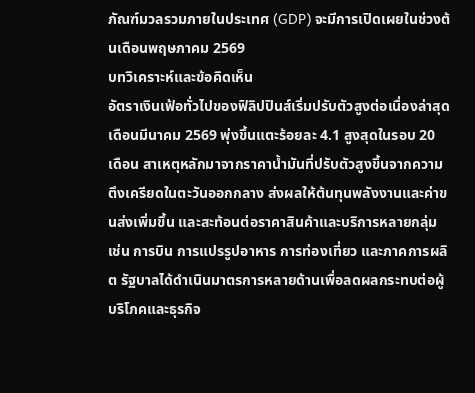ภัณฑ์มวลรวมภายในประเทศ (GDP) จะมีการเปิดเผยในช่วงต้นเดือนพฤษภาคม 2569
บทวิเคราะห์และข้อคิดเห็น
อัตราเงินเฟ้อทั่วไปของฟิลิปปินส์เริ่มปรับตัวสูงต่อเนื่องล่าสุดเดือนมีนาคม 2569 พุ่งขึ้นแตะร้อยละ 4.1 สูงสุดในรอบ 20 เดือน สาเหตุหลักมาจากราคาน้ำมันที่ปรับตัวสูงขึ้นจากความตึงเครียดในตะวันออกกลาง ส่งผลให้ต้นทุนพลังงานและค่าขนส่งเพิ่มขึ้น และสะท้อนต่อราคาสินค้าและบริการหลายกลุ่ม เช่น การบิน การแปรรูปอาหาร การท่องเที่ยว และภาคการผลิต รัฐบาลได้ดำเนินมาตรการหลายด้านเพื่อลดผลกระทบต่อผู้บริโภคและธุรกิจ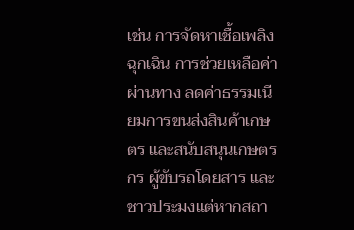เช่น การจัดหาเชื้อเพลิงฉุกเฉิน การช่วยเหลือค่าผ่านทาง ลดค่าธรรมเนียมการขนส่งสินค้าเกษตร และสนับสนุนเกษตรกร ผู้ขับรถโดยสาร และชาวประมงแต่หากสถา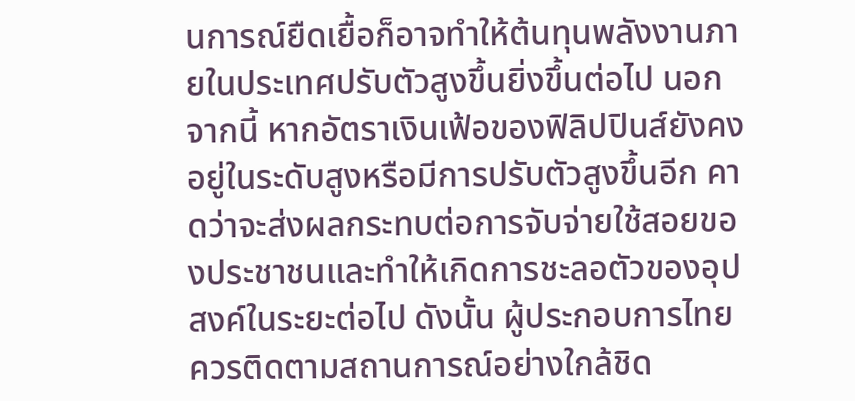นการณ์ยืดเยื้อก็อาจทำให้ต้นทุนพลังงานภายในประเทศปรับตัวสูงขึ้นยิ่งขึ้นต่อไป นอกจากนี้ หากอัตราเงินเฟ้อของฟิลิปปินส์ยังคงอยู่ในระดับสูงหรือมีการปรับตัวสูงขึ้นอีก คาดว่าจะส่งผลกระทบต่อการจับจ่ายใช้สอยของประชาชนและทำให้เกิดการชะลอตัวของอุปสงค์ในระยะต่อไป ดังนั้น ผู้ประกอบการไทยควรติดตามสถานการณ์อย่างใกล้ชิด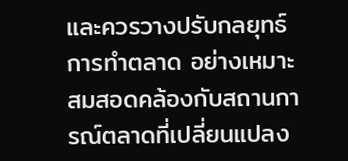และควรวางปรับกลยุทธ์การทำตลาด อย่างเหมาะสมสอดคล้องกับสถานการณ์ตลาดที่เปลี่ยนแปลง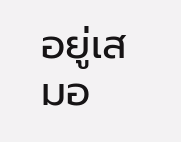อยู่เสมอ